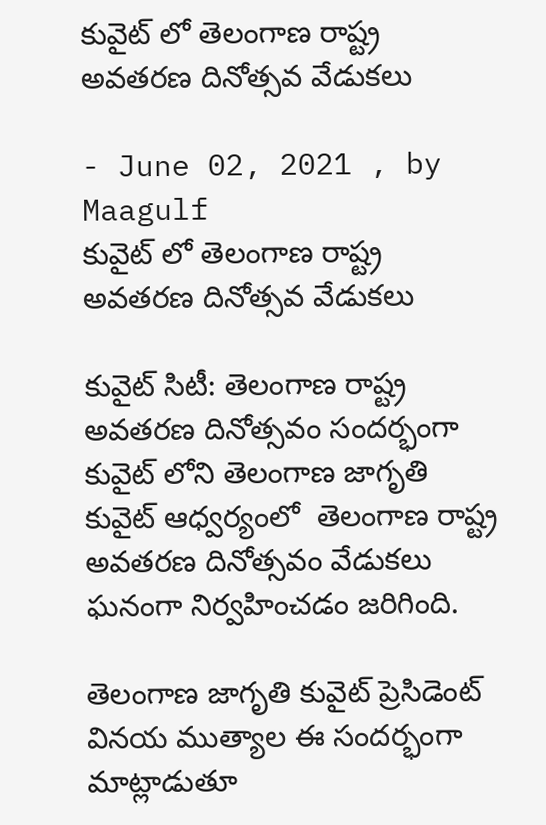కువైట్ లో తెలంగాణ రాష్ట్ర అవతరణ దినోత్సవ వేడుకలు

- June 02, 2021 , by Maagulf
కువైట్ లో తెలంగాణ రాష్ట్ర అవతరణ దినోత్సవ వేడుకలు

కువైట్ సిటీ: తెలంగాణ రాష్ట్ర అవతరణ దినోత్సవం సందర్భంగా కువైట్ లోని తెలంగాణ జాగృతి కువైట్ ఆధ్వర్యంలో  తెలంగాణ రాష్ట్ర అవతరణ దినోత్సవం వేడుకలు ఘనంగా నిర్వహించడం జరిగింది.

తెలంగాణ జాగృతి కువైట్ ప్రెసిడెంట్ వినయ ముత్యాల ఈ సందర్భంగా మాట్లాడుతూ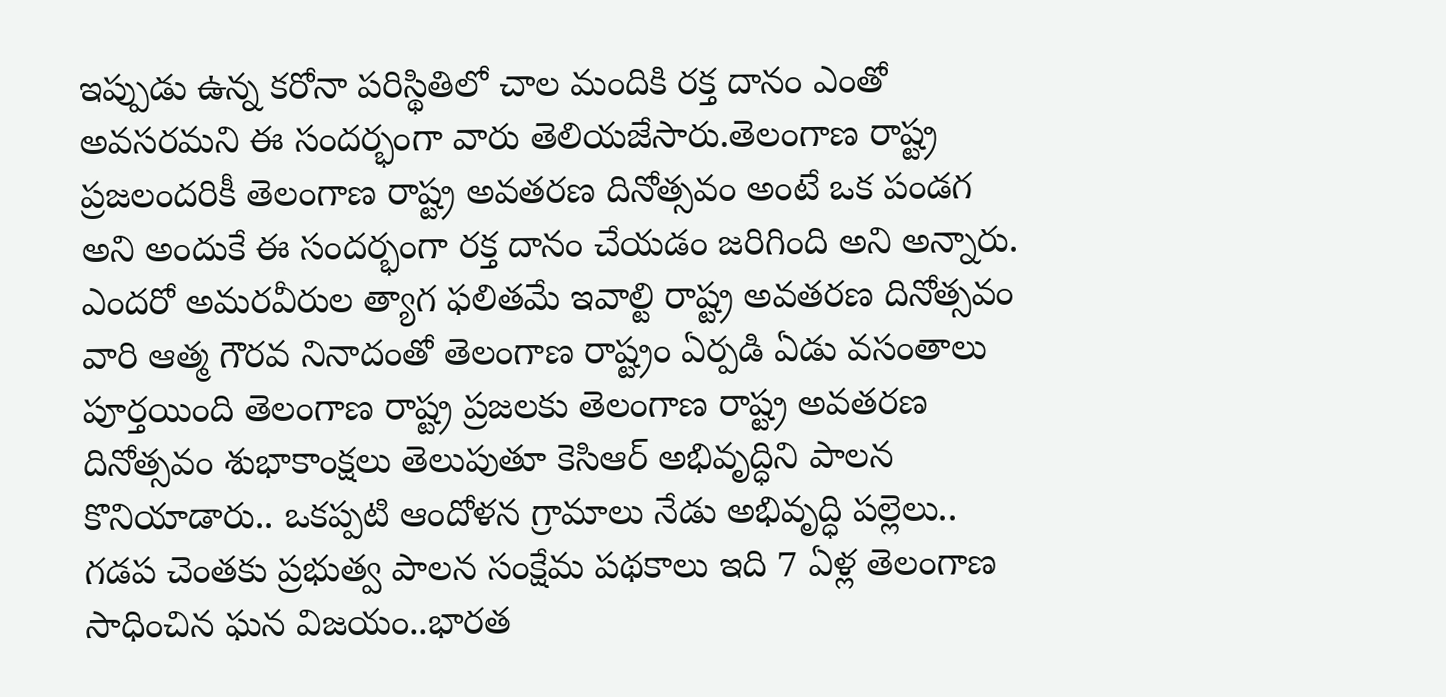ఇప్పుడు ఉన్న కరోనా పరిస్థితిలో చాల మందికి రక్త దానం ఎంతో అవసరమని ఈ సందర్భంగా వారు తెలియజేసారు.తెలంగాణ రాష్ట్ర ప్రజలందరికీ తెలంగాణ రాష్ట్ర అవతరణ దినోత్సవం అంటే ఒక పండగ అని అందుకే ఈ సందర్భంగా రక్త దానం చేయడం జరిగింది అని అన్నారు.
ఎందరో అమరవీరుల త్యాగ ఫలితమే ఇవాల్టి రాష్ట్ర అవతరణ దినోత్సవం వారి ఆత్మ గౌరవ నినాదంతో తెలంగాణ రాష్ట్రం ఏర్పడి ఏడు వసంతాలు పూర్తయింది తెలంగాణ రాష్ట్ర ప్రజలకు తెలంగాణ రాష్ట్ర అవతరణ దినోత్సవం శుభాకాంక్షలు తెలుపుతూ కెసిఆర్ అభివృద్ధిని పాలన  కొనియాడారు.. ఒకప్పటి ఆందోళన గ్రామాలు నేడు అభివృద్ధి పల్లెలు.. గడప చెంతకు ప్రభుత్వ పాలన సంక్షేమ పథకాలు ఇది 7 ఏళ్ల తెలంగాణ సాధించిన ఘన విజయం..భారత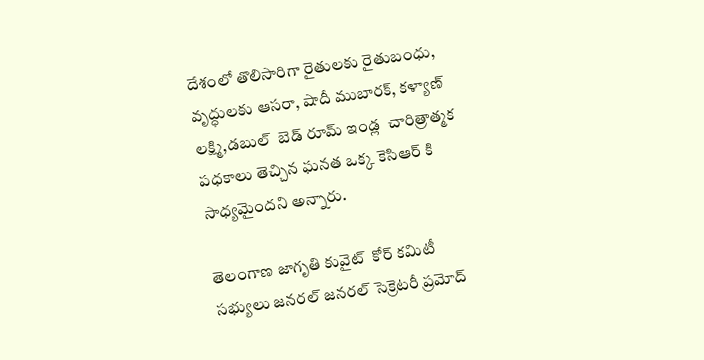దేశంలో తొలిసారిగా రైతులకు రైతుబంధు, వృద్ధులకు ఆసరా, షాదీ ముబారక్, కళ్యాణ్ లక్ష్మి,డబుల్  బెడ్ రూమ్ ఇండ్ల  చారిత్రాత్మక పధకాలు తెచ్చిన ఘనత ఒక్క కెసిఆర్ కి సాధ్యమైందని అన్నారు.

తెలంగాణ జాగృతి కువైట్  కోర్ కమిటీ సభ్యులు జనరల్ జనరల్ సెక్రెటరీ ప్రమోద్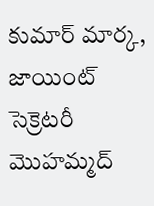కుమార్ మార్క, జాయింట్ సెక్రెటరీ మొహమ్మద్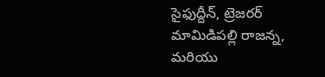సైఫుద్దీన్, ట్రెజరర్ మామిడిపల్లి రాజన్న, మరియు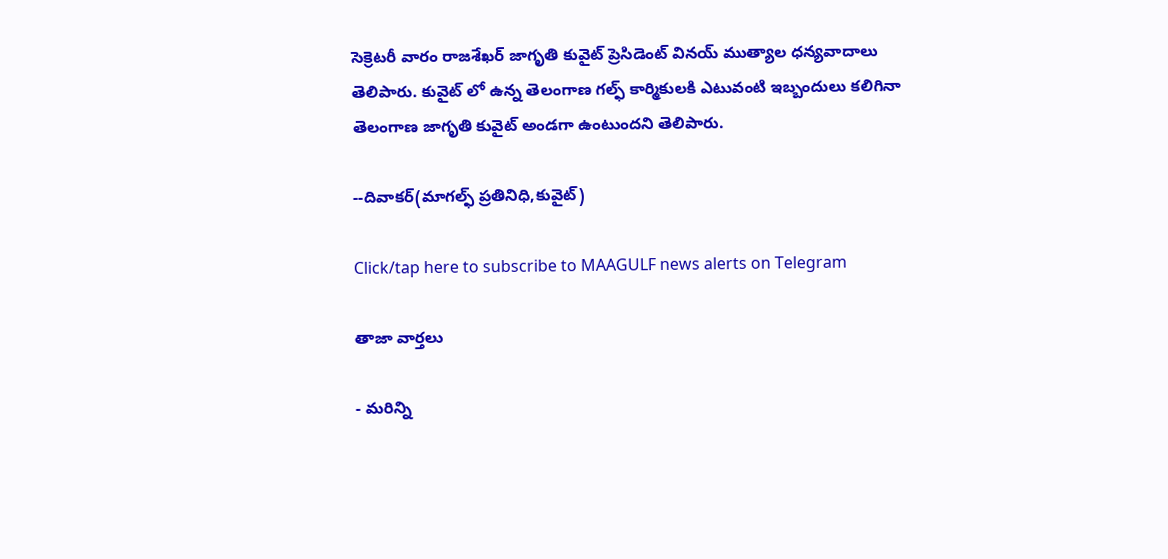సెక్రెటరీ వారం రాజశేఖర్ జాగృతి కువైట్ ప్రెసిడెంట్ వినయ్ ముత్యాల ధన్యవాదాలు తెలిపారు. కువైట్ లో ఉన్న తెలంగాణ గల్ఫ్ కార్మికులకి ఎటువంటి ఇబ్బందులు కలిగినా  తెలంగాణ జాగృతి కువైట్ అండగా ఉంటుందని తెలిపారు.

--దివాకర్(మాగల్ఫ్ ప్రతినిధి,కువైట్)

Click/tap here to subscribe to MAAGULF news alerts on Telegram

తాజా వార్తలు

- మరిన్ని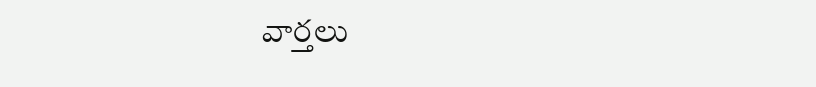వార్తలు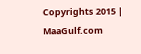Copyrights 2015 | MaaGulf.com